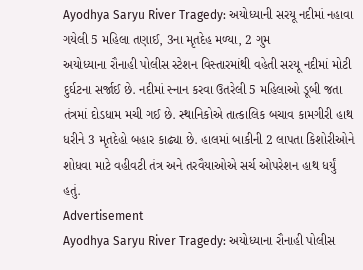Ayodhya Saryu River Tragedy: અયોધ્યાની સરયૂ નદીમાં નહાવા ગયેલી 5 મહિલા તણાઈ, 3ના મૃતદેહ મળ્યા, 2 ગુમ
અયોધ્યાના રૌનાહી પોલીસ સ્ટેશન વિસ્તારમાંથી વહેતી સરયૂ નદીમાં મોટી દુર્ઘટના સર્જાઈ છે. નદીમાં સ્નાન કરવા ઉતરેલી 5 મહિલાઓ ડૂબી જતા તંત્રમાં દોડધામ મચી ગઈ છે. સ્થાનિકોએ તાત્કાલિક બચાવ કામગીરી હાથ ધરીને 3 મૃતદેહો બહાર કાઢ્યા છે. હાલમાં બાકીની 2 લાપતા કિશોરીઓને શોધવા માટે વહીવટી તંત્ર અને તરવૈયાઓએ સર્ચ ઓપરેશન હાથ ધર્યું હતું.
Advertisement
Ayodhya Saryu River Tragedy: અયોધ્યાના રૌનાહી પોલીસ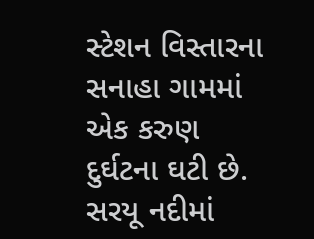સ્ટેશન વિસ્તારના સનાહા ગામમાં એક કરુણ દુર્ઘટના ઘટી છે. સરયૂ નદીમાં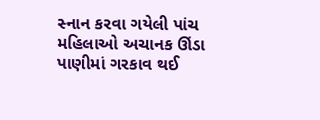સ્નાન કરવા ગયેલી પાંચ મહિલાઓ અચાનક ઊંડા પાણીમાં ગરકાવ થઈ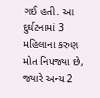ગઈ હતી. આ દુર્ઘટનામાં 3 મહિલાના કરુણ મોત નિપજ્યા છે, જ્યારે અન્ય 2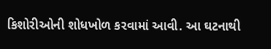કિશોરીઓની શોધખોળ કરવામાં આવી. આ ઘટનાથી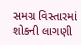સમગ્ર વિસ્તારમાં શોકની લાગણી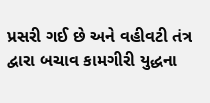પ્રસરી ગઈ છે અને વહીવટી તંત્ર દ્વારા બચાવ કામગીરી યુદ્ધના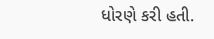ધોરણે કરી હતી.